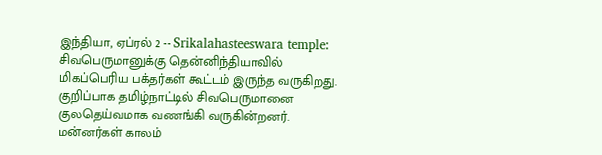இந்தியா, ஏப்ரல் 2 -- Srikalahasteeswara temple: சிவபெருமானுக்கு தென்னிந்தியாவில் மிகப்பெரிய பக்தர்கள் கூட்டம் இருந்த வருகிறது. குறிப்பாக தமிழ்நாட்டில் சிவபெருமானை குலதெய்வமாக வணங்கி வருகின்றனர். மன்னர்கள் காலம்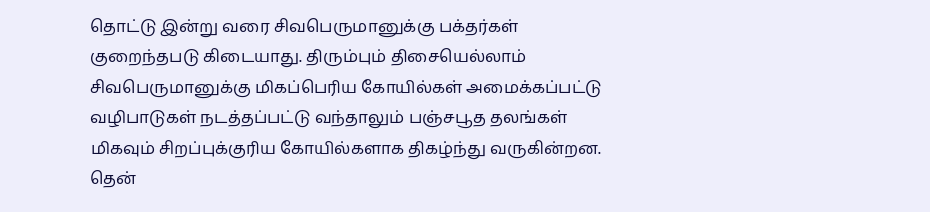தொட்டு இன்று வரை சிவபெருமானுக்கு பக்தர்கள் குறைந்தபடு கிடையாது. திரும்பும் திசையெல்லாம் சிவபெருமானுக்கு மிகப்பெரிய கோயில்கள் அமைக்கப்பட்டு வழிபாடுகள் நடத்தப்பட்டு வந்தாலும் பஞ்சபூத தலங்கள் மிகவும் சிறப்புக்குரிய கோயில்களாக திகழ்ந்து வருகின்றன.
தென்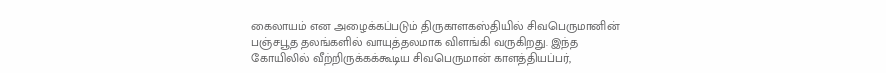கைலாயம் என அழைக்கப்படும் திருகாளகஸ்தியில் சிவபெருமானின் பஞ்சபூத தலங்களில் வாயுத்தலமாக விளங்கி வருகிறது. இந்த கோயிலில் வீற்றிருக்கக்கூடிய சிவபெருமான் காளத்தியப்பர்,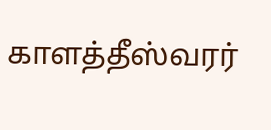காளத்தீஸ்வரர்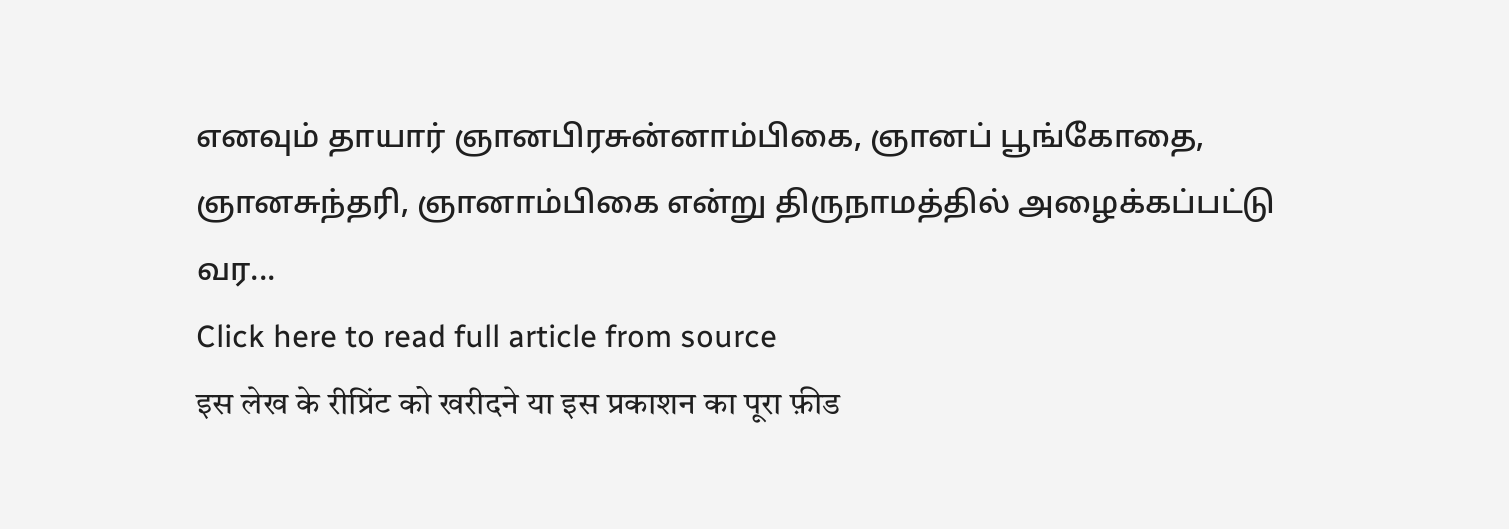எனவும் தாயார் ஞானபிரசுன்னாம்பிகை, ஞானப் பூங்கோதை, ஞானசுந்தரி, ஞானாம்பிகை என்று திருநாமத்தில் அழைக்கப்பட்டு வர...
Click here to read full article from source
इस लेख के रीप्रिंट को खरीदने या इस प्रकाशन का पूरा फ़ीड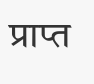प्राप्त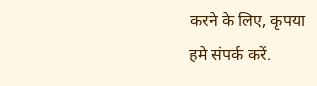करने के लिए, कृपया
हमे संपर्क करें.